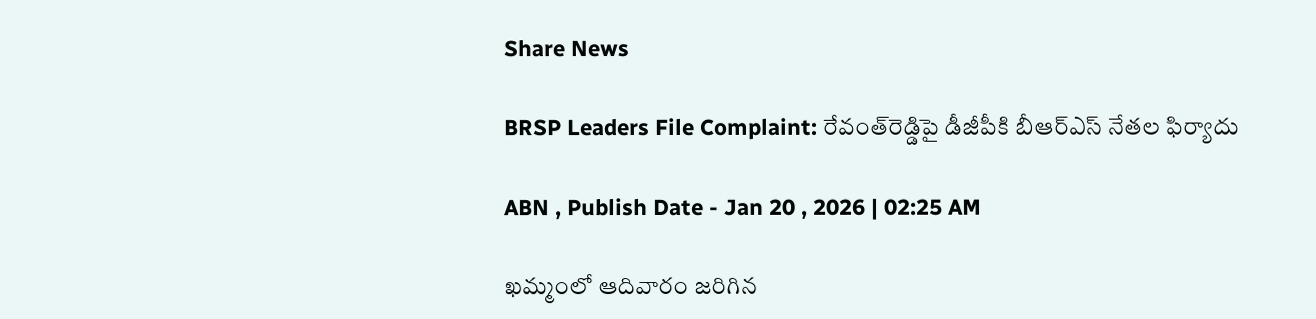Share News

BRSP Leaders File Complaint: రేవంత్‌రెడ్డిపై డీజీపీకి బీఆర్‌ఎస్‌ నేతల ఫిర్యాదు

ABN , Publish Date - Jan 20 , 2026 | 02:25 AM

ఖమ్మంలో ఆదివారం జరిగిన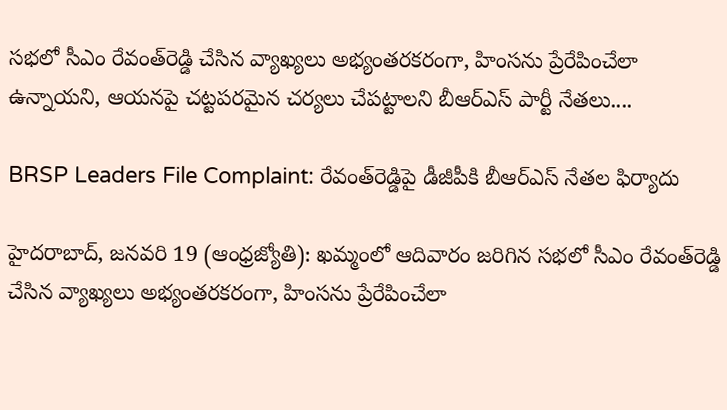సభలో సీఎం రేవంత్‌రెడ్డి చేసిన వ్యాఖ్యలు అభ్యంతరకరంగా, హింసను ప్రేరేపించేలా ఉన్నాయని, ఆయనపై చట్టపరమైన చర్యలు చేపట్టాలని బీఆర్‌ఎస్‌ పార్టీ నేతలు....

BRSP Leaders File Complaint: రేవంత్‌రెడ్డిపై డీజీపీకి బీఆర్‌ఎస్‌ నేతల ఫిర్యాదు

హైదరాబాద్‌, జనవరి 19 (ఆంధ్రజ్యోతి): ఖమ్మంలో ఆదివారం జరిగిన సభలో సీఎం రేవంత్‌రెడ్డి చేసిన వ్యాఖ్యలు అభ్యంతరకరంగా, హింసను ప్రేరేపించేలా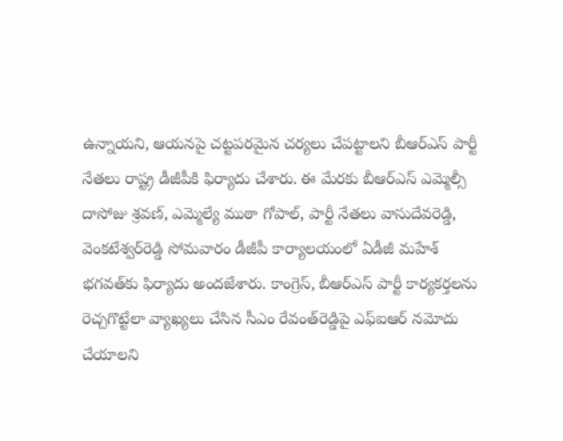ఉన్నాయని, ఆయనపై చట్టపరమైన చర్యలు చేపట్టాలని బీఆర్‌ఎస్‌ పార్టీ నేతలు రాష్ట్ర డీజీపీకి ఫిర్యాదు చేశారు. ఈ మేరకు బీఆర్‌ఎస్‌ ఎమ్మెల్సీ దాసోజు శ్రవణ్‌, ఎమ్మెల్యే ముఠా గోపాల్‌, పార్టీ నేతలు వాసుదేవరెడ్డి, వెంకటేశ్వర్‌రెడ్డి సోమవారం డీజీపీ కార్యాలయంలో ఏడీజీ మహేశ్‌ భగవత్‌కు ఫిర్యాదు అందజేశారు. కాంగ్రెస్‌, బీఆర్‌ఎస్‌ పార్టీ కార్యకర్తలను రెచ్చగొట్టేలా వ్యాఖ్యలు చేసిన సీఎం రేవంత్‌రెడ్డిపై ఎఫ్‌ఐఆర్‌ నమోదు చేయాలని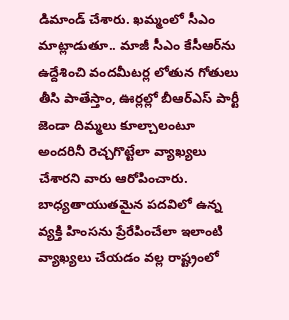డిమాండ్‌ చేశారు. ఖమ్మంలో సీఎం మాట్లాడుతూ.. మాజీ సీఎం కేసీఆర్‌ను ఉద్దేశించి వందమీటర్ల లోతున గోతులు తీసి పాతేస్తాం, ఊర్లల్లో బీఆర్‌ఎస్‌ పార్టీ జెండా దిమ్మలు కూల్చాలంటూ అందరినీ రెచ్చగొట్టేలా వ్యాఖ్యలు చేశారని వారు ఆరోపించారు. బాధ్యతాయుతమైన పదవిలో ఉన్న వ్యక్తి హింసను ప్రేరేపించేలా ఇలాంటి వ్యాఖ్యలు చేయడం వల్ల రాష్ట్రంలో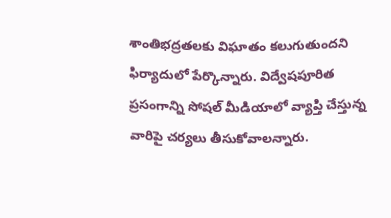శాంతిభద్రతలకు విఘాతం కలుగుతుందని ఫిర్యాదులో పేర్కొన్నారు. విద్వేషపూరిత ప్రసంగాన్ని సోషల్‌ మీడియాలో వ్యాప్తి చేస్తున్న వారిపై చర్యలు తీసుకోవాలన్నారు.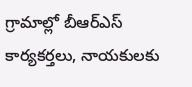గ్రామాల్లో బీఆర్‌ఎస్‌ కార్యకర్తలు, నాయకులకు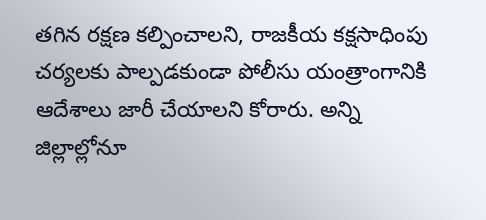తగిన రక్షణ కల్పించాలని, రాజకీయ కక్షసాధింపు చర్యలకు పాల్పడకుండా పోలీసు యంత్రాంగానికి ఆదేశాలు జారీ చేయాలని కోరారు. అన్ని జిల్లాల్లోనూ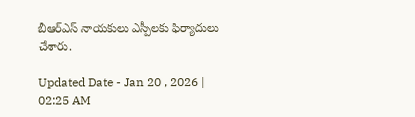బీఆర్‌ఎస్‌ నాయకులు ఎస్పీలకు ఫిర్యాదులు చేశారు.

Updated Date - Jan 20 , 2026 | 02:25 AM